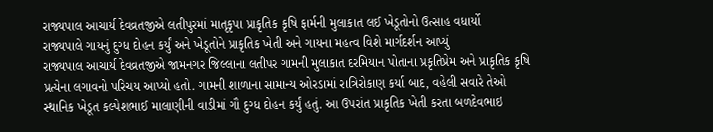રાજ્યપાલ આચાર્ય દેવવ્રતજીએ લતીપુરમાં માતૃકૃપા પ્રાકૃતિક કૃષિ ફાર્મની મુલાકાત લઈ ખેડૂતોનો ઉત્સાહ વધાર્યો
રાજ્યપાલે ગાયનું દુગ્ધ દોહન કર્યું અને ખેડૂતોને પ્રાકૃતિક ખેતી અને ગાયના મહત્વ વિશે માર્ગદર્શન આપ્યું
રાજ્યપાલ આચાર્ય દેવવ્રતજીએ જામનગર જિલ્લાના લતીપર ગામની મુલાકાત દરમિયાન પોતાના પ્રકૃતિપ્રેમ અને પ્રાકૃતિક કૃષિ પ્રત્યેના લગાવનો પરિચય આપ્યો હતો. ગામની શાળાના સામાન્ય ઓરડામાં રાત્રિરોકાણ કર્યા બાદ, વહેલી સવારે તેઓ સ્થાનિક ખેડૂત કલ્પેશભાઈ માલાણીની વાડીમાં ગૌ દુગ્ધ દોહન કર્યું હતું. આ ઉપરાંત પ્રાકૃતિક ખેતી કરતા બળદેવભાઇ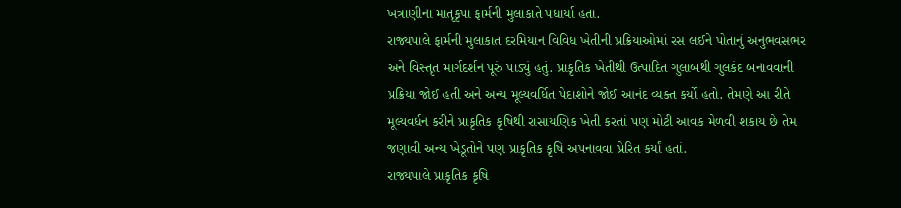ખત્રાણીના માતૃકૃપા ફાર્મની મુલાકાતે પધાર્યા હતા.
રાજ્યપાલે ફાર્મની મુલાકાત દરમિયાન વિવિધ ખેતીની પ્રક્રિયાઓમાં રસ લઈને પોતાનું અનુભવસભર અને વિસ્તૃત માર્ગદર્શન પૂરું પાડ્યું હતું. પ્રાકૃતિક ખેતીથી ઉત્પાદિત ગુલાબથી ગુલકંદ બનાવવાની પ્રક્રિયા જોઈ હતી અને અન્ય મૂલ્યવર્ધિત પેદાશોને જોઈ આનંદ વ્યક્ત કર્યો હતો. તેમણે આ રીતે મૂલ્યવર્ધન કરીને પ્રાકૃતિક કૃષિથી રાસાયણિક ખેતી કરતાં પણ મોટી આવક મેળવી શકાય છે તેમ જણાવી અન્ય ખેડૂતોને પણ પ્રાકૃતિક કૃષિ અપનાવવા પ્રેરિત કર્યાં હતાં.
રાજ્યપાલે પ્રાકૃતિક કૃષિ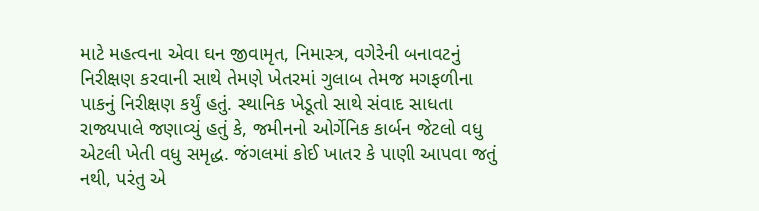માટે મહત્વના એવા ઘન જીવામૃત, નિમાસ્ત્ર, વગેરેની બનાવટનું નિરીક્ષણ કરવાની સાથે તેમણે ખેતરમાં ગુલાબ તેમજ મગફળીના પાકનું નિરીક્ષણ કર્યું હતું. સ્થાનિક ખેડૂતો સાથે સંવાદ સાધતા રાજ્યપાલે જણાવ્યું હતું કે, જમીનનો ઓર્ગેનિક કાર્બન જેટલો વધુ એટલી ખેતી વધુ સમૃદ્ધ. જંગલમાં કોઈ ખાતર કે પાણી આપવા જતું નથી, પરંતુ એ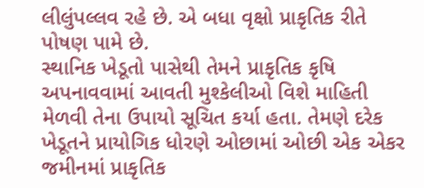લીલુંપલ્લવ રહે છે. એ બધા વૃક્ષો પ્રાકૃતિક રીતે પોષણ પામે છે.
સ્થાનિક ખેડૂતો પાસેથી તેમને પ્રાકૃતિક કૃષિ અપનાવવામાં આવતી મુશ્કેલીઓ વિશે માહિતી મેળવી તેના ઉપાયો સૂચિત કર્યા હતા. તેમણે દરેક ખેડૂતને પ્રાયોગિક ધોરણે ઓછામાં ઓછી એક એકર જમીનમાં પ્રાકૃતિક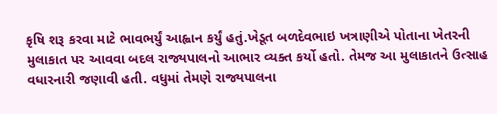કૃષિ શરૂ કરવા માટે ભાવભર્યું આહ્વાન કર્યું હતું.ખેડૂત બળદેવભાઇ ખત્રાણીએ પોતાના ખેતરની મુલાકાત પર આવવા બદલ રાજ્યપાલનો આભાર વ્યક્ત કર્યો હતો. તેમજ આ મુલાકાતને ઉત્સાહ વધારનારી જણાવી હતી. વધુમાં તેમણે રાજ્યપાલના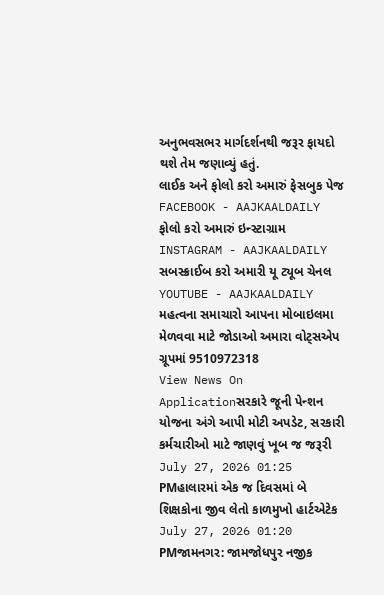અનુભવસભર માર્ગદર્શનથી જરૂર ફાયદો થશે તેમ જણાવ્યું હતું.
લાઈક અને ફોલો કરો અમારું ફેસબુક પેજ FACEBOOK - AAJKAALDAILY
ફોલો કરો અમારું ઇન્સ્ટાગ્રામ INSTAGRAM - AAJKAALDAILY
સબસ્ક્રાઈબ કરો અમારી યૂ ટ્યૂબ ચેનલ YOUTUBE - AAJKAALDAILY
મહત્વના સમાચારો આપના મોબાઇલમા મેળવવા માટે જોડાઓ અમારા વોટ્સએપ ગ્રૂપમાં 9510972318
View News On Applicationસરકારે જૂની પેન્શન યોજના અંગે આપી મોટી અપડેટ, સરકારી કર્મચારીઓ માટે જાણવું ખૂબ જ જરૂરી
July 27, 2026 01:25 PMહાલારમાં એક જ દિવસમાં બે શિક્ષકોના જીવ લેતો કાળમુખો હાર્ટએટેક
July 27, 2026 01:20 PMજામનગર: જામજોધપુર નજીક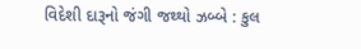વિદેશી દારૂનો જંગી જથ્થો ઝબ્બે : કુલ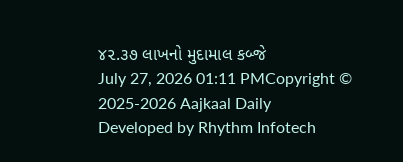૪૨.૩૭ લાખનો મુદામાલ કબ્જે
July 27, 2026 01:11 PMCopyright © 2025-2026 Aajkaal Daily
Developed by Rhythm Infotech